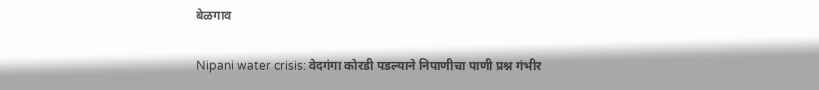बेळगाव

Nipani water crisis: वेदगंगा कोरडी पडल्याने निपाणीचा पाणी प्रश्न गंभीर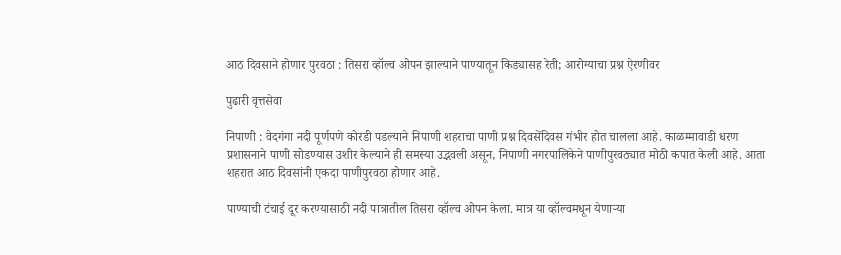आठ दिवसाने होणार पुरवठा : तिसरा व्हॉल्व ओपन झाल्याने पाण्यातून किड्यासह रेती; आरोग्याचा प्रश्न ऐरणीवर

पुढारी वृत्तसेवा

निपाणी : वेदगंगा नदी पूर्णपणे कोरडी पडल्याने निपाणी शहराचा पाणी प्रश्न दिवसेंदिवस गंभीर होत चालला आहे. काळम्मावाडी धरण प्रशासनाने पाणी सोडण्यास उशीर केल्याने ही समस्या उद्भवली असून, निपाणी नगरपालिकेने पाणीपुरवठ्यात मोठी कपात केली आहे. आता शहरात आठ दिवसांनी एकदा पाणीपुरवठा होणार आहे.

पाण्याची टंचाई दूर करण्यासाठी नदी पात्रातील तिसरा व्हॉल्व ओपन केला. मात्र या व्हॉल्वमधून येणाऱ्या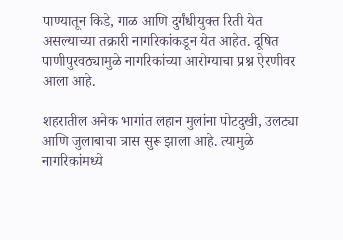पाण्यातून किडे, गाळ आणि दुर्गंधीयुक्त रिती येत असल्याच्या तक्रारी नागरिकांकडून येत आहेत. दूषित पाणीपुरवठ्यामुळे नागरिकांच्या आरोग्याचा प्रश्न ऐरणीवर आला आहे.

शहरातील अनेक भागांत लहान मुलांना पोटदुखी, उलट्या आणि जुलाबाचा त्रास सुरू झाला आहे. त्यामुळे नागरिकांमध्ये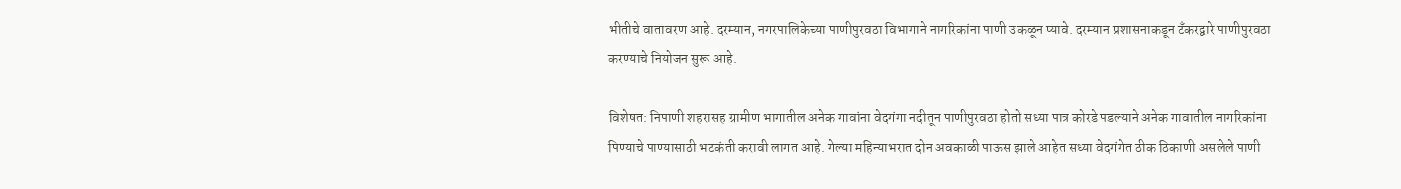भीतीचे वातावरण आहे. दरम्यान, नगरपालिकेच्या पाणीपुरवठा विभागाने नागरिकांना पाणी उकळून प्यावे. दरम्यान प्रशासनाकडून टँकरद्वारे पाणीपुरवठा करण्याचे नियोजन सुरू आहे.

विशेषत: निपाणी शहरासह ग्रामीण भागातील अनेक गावांना वेदगंगा नदीतून पाणीपुरवठा होतो सध्या पात्र कोरडे पडल्याने अनेक गावातील नागरिकांना पिण्याचे पाण्यासाठी भटकंती करावी लागत आहे. गेल्या महिन्याभरात दोन अवकाळी पाऊस झाले आहेत सध्या वेदगंगेत ठीक ठिकाणी असलेले पाणी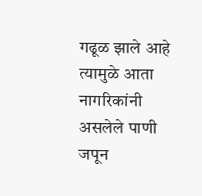गढूळ झाले आहे त्यामुळे आता नागरिकांनी असलेले पाणी जपून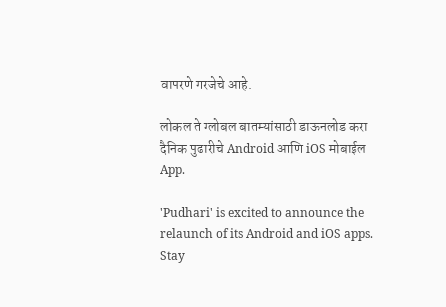वापरणे गरजेचे आहे.

लोकल ते ग्लोबल बातम्यांसाठी डाऊनलोड करा दैनिक पुढारीचे Android आणि iOS मोबाईल App.

'Pudhari' is excited to announce the relaunch of its Android and iOS apps. Stay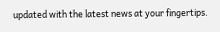updated with the latest news at your fingertips.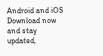Android and iOS Download now and stay updated,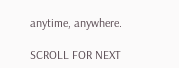anytime, anywhere.

SCROLL FOR NEXT